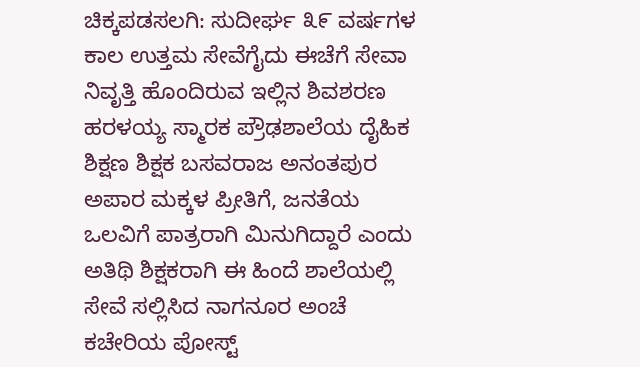ಚಿಕ್ಕಪಡಸಲಗಿ: ಸುದೀರ್ಘ ೩೯ ವರ್ಷಗಳ ಕಾಲ ಉತ್ತಮ ಸೇವೆಗೈದು ಈಚೆಗೆ ಸೇವಾ ನಿವೃತ್ತಿ ಹೊಂದಿರುವ ಇಲ್ಲಿನ ಶಿವಶರಣ ಹರಳಯ್ಯ ಸ್ಮಾರಕ ಪ್ರೌಢಶಾಲೆಯ ದೈಹಿಕ ಶಿಕ್ಷಣ ಶಿಕ್ಷಕ ಬಸವರಾಜ ಅನಂತಪುರ ಅಪಾರ ಮಕ್ಕಳ ಪ್ರೀತಿಗೆ, ಜನತೆಯ ಒಲವಿಗೆ ಪಾತ್ರರಾಗಿ ಮಿನುಗಿದ್ದಾರೆ ಎಂದು ಅತಿಥಿ ಶಿಕ್ಷಕರಾಗಿ ಈ ಹಿಂದೆ ಶಾಲೆಯಲ್ಲಿ ಸೇವೆ ಸಲ್ಲಿಸಿದ ನಾಗನೂರ ಅಂಚೆ ಕಚೇರಿಯ ಪೋಸ್ಟ್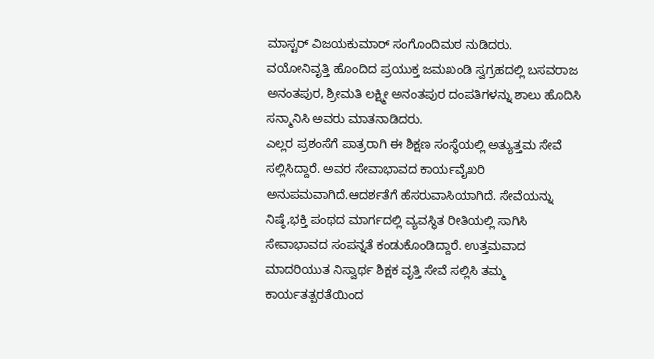ಮಾಸ್ಟರ್ ವಿಜಯಕುಮಾರ್ ಸಂಗೊಂದಿಮಠ ನುಡಿದರು.
ವಯೋನಿವೃತ್ತಿ ಹೊಂದಿದ ಪ್ರಯುಕ್ತ ಜಮಖಂಡಿ ಸ್ವಗ್ರಹದಲ್ಲಿ ಬಸವರಾಜ ಅನಂತಪುರ, ಶ್ರೀಮತಿ ಲಕ್ಷ್ಮೀ ಅನಂತಪುರ ದಂಪತಿಗಳನ್ನು ಶಾಲು ಹೊದಿಸಿ ಸನ್ಮಾನಿಸಿ ಅವರು ಮಾತನಾಡಿದರು.
ಎಲ್ಲರ ಪ್ರಶಂಸೆಗೆ ಪಾತ್ರರಾಗಿ ಈ ಶಿಕ್ಷಣ ಸಂಸ್ಥೆಯಲ್ಲಿ ಅತ್ಯುತ್ತಮ ಸೇವೆ ಸಲ್ಲಿಸಿದ್ದಾರೆ. ಅವರ ಸೇವಾಭಾವದ ಕಾರ್ಯವೈಖರಿ ಅನುಪಮವಾಗಿದೆ.ಆದರ್ಶತೆಗೆ ಹೆಸರುವಾಸಿಯಾಗಿದೆ. ಸೇವೆಯನ್ನು ನಿಷ್ಠೆ,ಭಕ್ತಿ ಪಂಥದ ಮಾರ್ಗದಲ್ಲಿ ವ್ಯವಸ್ಥಿತ ರೀತಿಯಲ್ಲಿ ಸಾಗಿಸಿ ಸೇವಾಭಾವದ ಸಂಪನ್ನತೆ ಕಂಡುಕೊಂಡಿದ್ದಾರೆ. ಉತ್ತಮವಾದ ಮಾದರಿಯುತ ನಿಸ್ವಾರ್ಥ ಶಿಕ್ಷಕ ವೃತ್ತಿ ಸೇವೆ ಸಲ್ಲಿಸಿ ತಮ್ಮ ಕಾರ್ಯತತ್ಪರತೆಯಿಂದ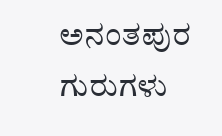ಅನಂತಪುರ ಗುರುಗಳು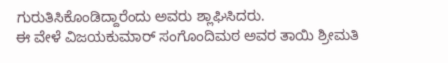ಗುರುತಿಸಿಕೊಂಡಿದ್ದಾರೆಂದು ಅವರು ಶ್ಲಾಘಿಸಿದರು.
ಈ ವೇಳೆ ವಿಜಯಕುಮಾರ್ ಸಂಗೊಂದಿಮಠ ಅವರ ತಾಯಿ ಶ್ರೀಮತಿ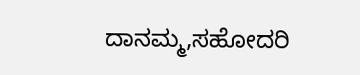ದಾನಮ್ಮ,ಸಹೋದರಿ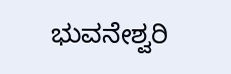ಭುವನೇಶ್ವರಿ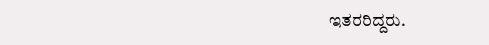ಇತರರಿದ್ದರು.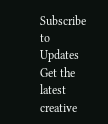Subscribe to Updates
Get the latest creative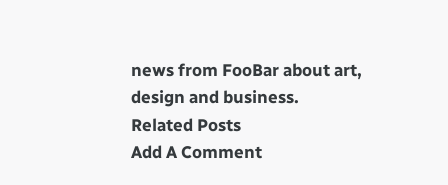news from FooBar about art, design and business.
Related Posts
Add A Comment